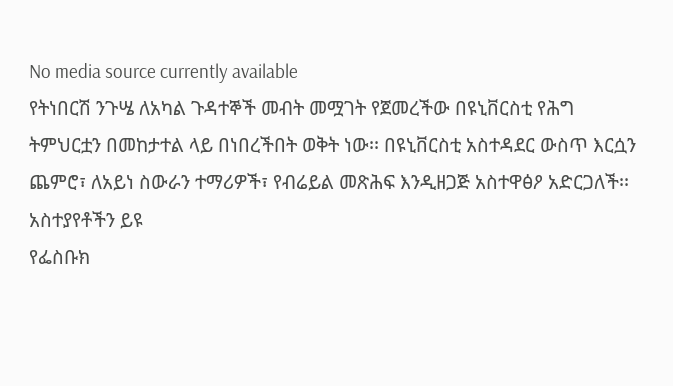No media source currently available
የትነበርሽ ንጉሤ ለአካል ጉዳተኞች መብት መሟገት የጀመረችው በዩኒቨርስቲ የሕግ ትምህርቷን በመከታተል ላይ በነበረችበት ወቅት ነው፡፡ በዩኒቨርስቲ አስተዳደር ውስጥ እርሷን ጨምሮ፣ ለአይነ ስውራን ተማሪዎች፣ የብሬይል መጽሕፍ እንዲዘጋጅ አስተዋፅዖ አድርጋለች፡፡
አስተያየቶችን ይዩ
የፌስቡክ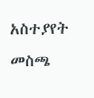አስተያየት መስጫ